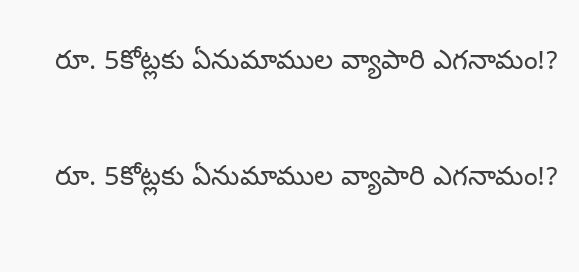రూ. 5కోట్లకు ఏనుమాముల వ్యాపారి ఎగనామం!?

రూ. 5కోట్లకు ఏనుమాముల వ్యాపారి ఎగనామం!?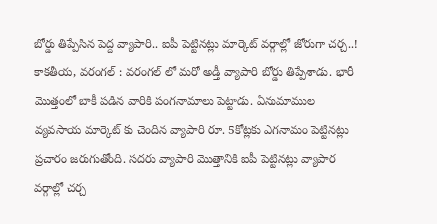బోర్డు తిప్పేసిన పెద్ద వ్యాపారి.. ఐపీ పెట్టినట్లు మార్కెట్ వ‌ర్గాల్లో జోరుగా చ‌ర్చ..! కాకతీయ, వరంగల్ : వరంగల్ లో మరో అడ్తీ వ్యాపారి బోర్డు తిప్పేశాడు. భారీ మొత్తంలో బాకీ పడిన వారికి పంగనామాలు పెట్టాడు. ఏనుమాముల వ్యవసాయ మార్కెట్ కు చెందిన వ్యాపారి రూ. 5కోట్లకు ఎగనామం పెట్టినట్లు ప్రచారం జరుగుతోంది. సదరు వ్యాపారి మొత్తానికి ఐపీ పెట్టినట్లు వ్యాపార వర్గాల్లో చర్చ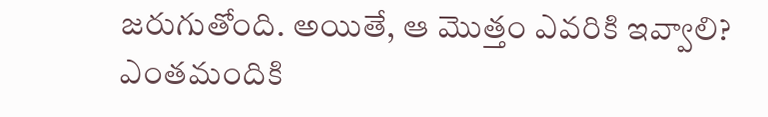జరుగుతోంది. అయితే, ఆ మొత్తం ఎవరికి ఇవ్వాలి? ఎంతమందికి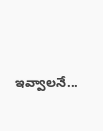ఇవ్వాలనే...